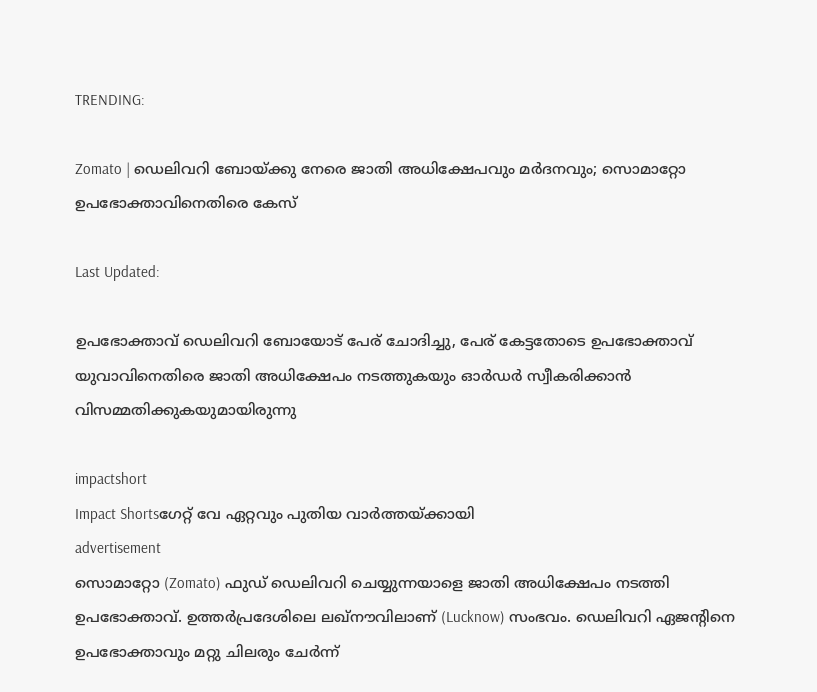TRENDING:

Zomato | ഡെലിവറി ബോയ്ക്കു നേരെ ജാതി അധിക്ഷേപവും മർദനവും; സൊമാറ്റോ ഉപഭോക്താവിനെതിരെ കേസ്

Last Updated:

ഉപഭോക്താവ് ഡെലിവറി ബോയോട് പേര് ചോദിച്ചു, പേര് കേട്ടതോടെ ഉപഭോക്താവ് യുവാവിനെതിരെ ജാതി അധിക്ഷേപം നടത്തുകയും ഓർഡർ സ്വീകരിക്കാൻ വിസമ്മതിക്കുകയുമായിരുന്നു

impactshort
Impact Shortsഗേറ്റ് വേ ഏറ്റവും പുതിയ വാർത്തയ്ക്കായി
advertisement
സൊമാറ്റോ (Zomato) ഫുഡ് ഡെലിവറി ചെയ്യുന്നയാളെ ജാതി അധിക്ഷേപം നടത്തി ഉപഭോക്താവ്. ഉത്തർപ്രദേശിലെ ലഖ്നൗവിലാണ് (Lucknow) സംഭവം. ഡെലിവറി ഏജന്റിനെ ഉപഭോക്താവും മറ്റു ചിലരും ചേർന്ന്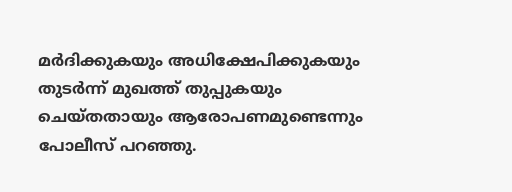മർദിക്കുകയും അധിക്ഷേപിക്കുകയും തുടർന്ന് മുഖത്ത് തുപ്പുകയും ചെയ്തതായും ആരോപണമുണ്ടെന്നും പോലീസ് പറഞ്ഞു.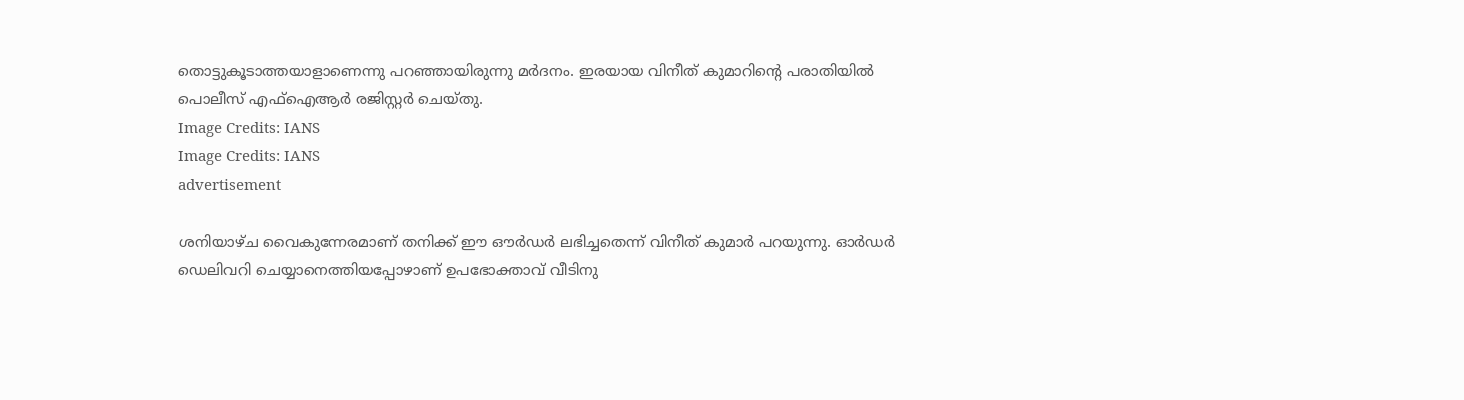തൊട്ടുകൂടാത്തയാളാണെന്നു പറഞ്ഞായിരുന്നു മർദനം. ഇരയായ വിനീത് കുമാറിന്റെ പരാതിയിൽ പൊലീസ് എഫ്‌ഐആർ രജിസ്റ്റർ ചെയ്തു.
Image Credits: IANS
Image Credits: IANS
advertisement

ശനിയാഴ്ച വൈകുന്നേരമാണ് തനിക്ക് ഈ ഔർഡർ ലഭിച്ചതെന്ന് വിനീത് കുമാർ പറയുന്നു. ഓർഡർ ഡെലിവറി ചെയ്യാനെത്തിയപ്പോഴാണ് ഉപഭോക്താവ് വീടിനു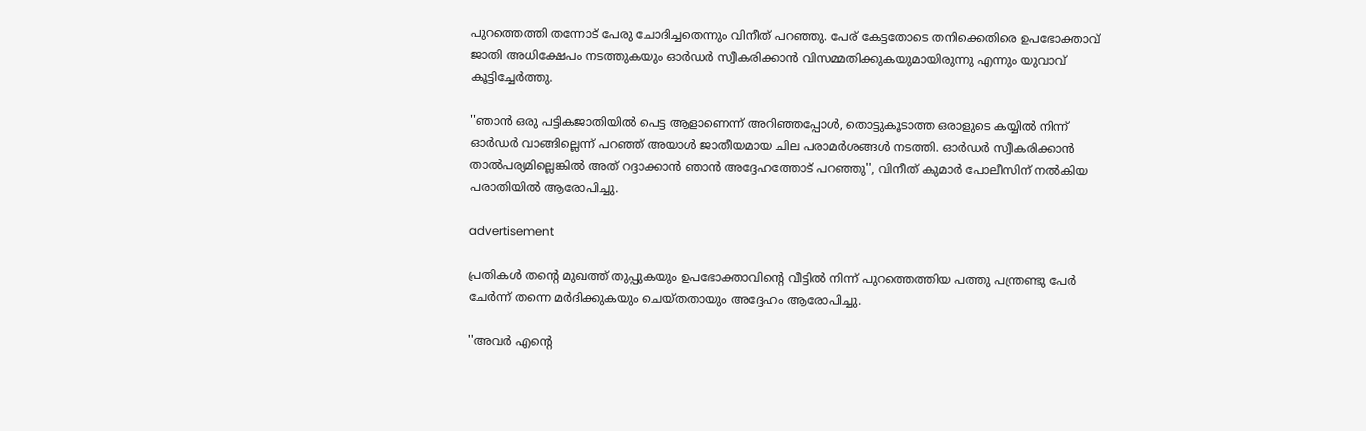പുറത്തെത്തി തന്നോട് പേരു ചോദിച്ചതെന്നും വിനീത് പറഞ്ഞു. പേര് കേട്ടതോടെ തനിക്കെതിരെ ഉപഭോക്താവ് ജാതി അധിക്ഷേപം നടത്തുകയും ഓർഡർ സ്വീകരിക്കാൻ വിസമ്മതിക്കുകയുമായിരുന്നു എന്നും യുവാവ് കൂട്ടിച്ചേർത്തു.

''ഞാൻ ഒരു പട്ടികജാതിയിൽ പെട്ട ആളാണെന്ന് അറിഞ്ഞപ്പോൾ, തൊട്ടുകൂടാത്ത ഒരാളുടെ കയ്യിൽ നിന്ന് ഓർഡർ വാങ്ങില്ലെന്ന് പറഞ്ഞ് അയാൾ ജാതീയമായ ചില പരാമർശങ്ങൾ നടത്തി. ഓർഡർ സ്വീകരിക്കാൻ താൽപര്യമില്ലെങ്കിൽ അത് റദ്ദാക്കാൻ ഞാൻ അദ്ദേഹത്തോട് പറഞ്ഞു'', വിനീത് കുമാർ പോലീസിന് നൽകിയ പരാതിയിൽ ആരോപിച്ചു.

advertisement

പ്രതികൾ തന്റെ മുഖത്ത് തുപ്പുകയും ഉപഭോക്താവിന്റെ വീട്ടിൽ നിന്ന് പുറത്തെത്തിയ പത്തു പന്ത്രണ്ടു പേർ ചേർന്ന് തന്നെ മർദിക്കുകയും ചെയ്തതായും അദ്ദേഹം ആരോപിച്ചു.

''അവർ എന്റെ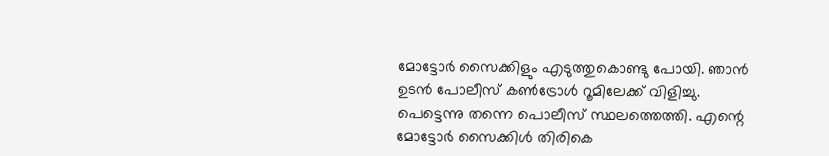മോട്ടോർ സൈക്കിളും എടുത്തുകൊണ്ടു പോയി. ഞാൻ ഉടൻ പോലീസ് കൺട്രോൾ റൂമിലേക്ക് വിളിച്ചു. പെട്ടെന്നു തന്നെ പൊലീസ് സ്ഥലത്തെത്തി. എന്റെ മോട്ടോർ സൈക്കിൾ തിരികെ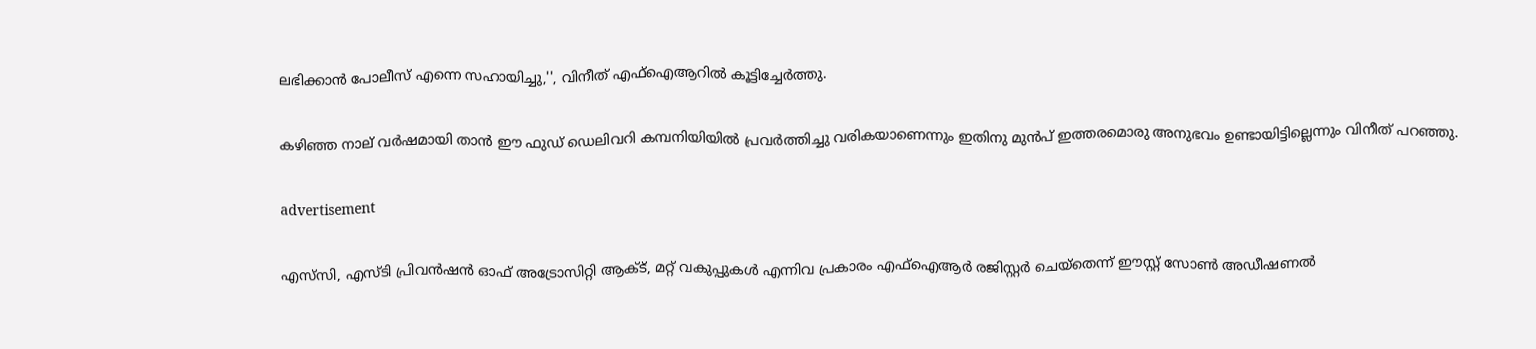ലഭിക്കാൻ പോലീസ് എന്നെ സഹായിച്ചു,'', വിനീത് എഫ്‌ഐആറിൽ കൂട്ടിച്ചേർത്തു.

കഴിഞ്ഞ നാല് വർഷമായി താൻ ഈ ഫുഡ് ഡെലിവറി കമ്പനിയിയിൽ പ്രവർത്തിച്ചു വരികയാണെന്നും ഇതിനു മുൻ‌പ് ഇത്തരമൊരു അനുഭവം ഉണ്ടായിട്ടില്ലെന്നും വിനീത് പറഞ്ഞു.

advertisement

എസ്‌സി, എസ്ടി പ്രിവൻഷൻ ഓഫ് അട്രോസിറ്റി ആക്‌ട്, മറ്റ് വകുപ്പുകൾ എന്നിവ പ്രകാരം എഫ്‌ഐആർ രജിസ്റ്റർ ചെയ്തെന്ന് ഈസ്റ്റ് സോൺ അഡീഷണൽ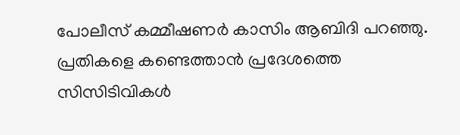പോലീസ് കമ്മീഷണർ കാസിം ആബിദി പറഞ്ഞു. പ്രതികളെ കണ്ടെത്താൻ പ്രദേശത്തെ സിസിടിവികൾ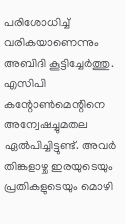പരിശോധിച്ച് വരികയാണെന്നും അബിദി കൂട്ടിച്ചേർത്തു. എസിപി കന്റോൺമെന്റിനെ അന്വേഷച്ചുമതല ഏൽപിച്ചിട്ടുണ്ട്. അവർ തിങ്കളാഴ്ച ഇരയുടെയും പ്രതികളുടെയും മൊഴി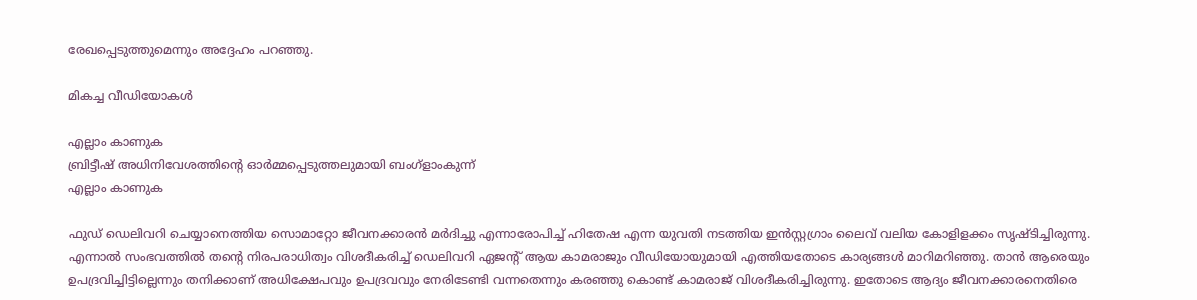രേഖപ്പെടുത്തുമെന്നും അദ്ദേഹം പറഞ്ഞു.

മികച്ച വീഡിയോകൾ

എല്ലാം കാണുക
ബ്രിട്ടീഷ് അധിനിവേശത്തിൻ്റെ ഓർമ്മപ്പെടുത്തലുമായി ബംഗ്ളാംകുന്ന്
എല്ലാം കാണുക

ഫുഡ് ഡെലിവറി ചെയ്യാനെത്തിയ സൊമാറ്റോ ജീവനക്കാരൻ മർദിച്ചു എന്നാരോപിച്ച് ഹിതേഷ എന്ന യുവതി നടത്തിയ ഇൻസ്റ്റഗ്രാം ലൈവ് വലിയ കോളിളക്കം സൃഷ്ടിച്ചിരുന്നു. എന്നാൽ സംഭവത്തിൽ തന്‍റെ നിരപരാധിത്വം വിശദീകരിച്ച് ഡെലിവറി ഏജന്റ് ആയ കാമരാജും വീഡിയോയുമായി എത്തിയതോടെ കാര്യങ്ങൾ മാറിമറിഞ്ഞു. താൻ ആരെയും ഉപദ്രവിച്ചിട്ടില്ലെന്നും തനിക്കാണ് അധിക്ഷേപവും ഉപദ്രവവും നേരിടേണ്ടി വന്നതെന്നും കരഞ്ഞു കൊണ്ട് കാമരാജ് വിശദീകരിച്ചിരുന്നു. ഇതോടെ ആദ്യം ജീവനക്കാരനെതിരെ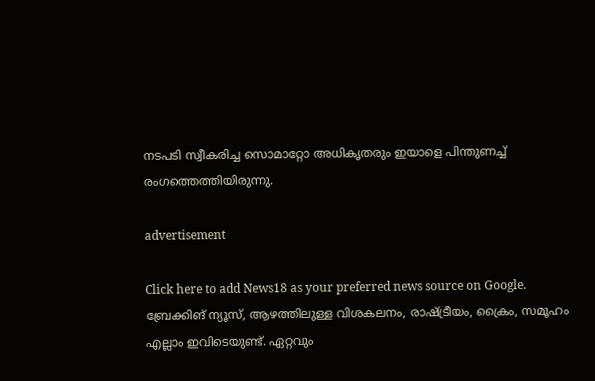നടപടി സ്വീകരിച്ച സൊമാറ്റോ അധികൃതരും ഇയാളെ പിന്തുണച്ച് രംഗത്തെത്തിയിരുന്നു.

advertisement

Click here to add News18 as your preferred news source on Google.
ബ്രേക്കിങ് ന്യൂസ്, ആഴത്തിലുള്ള വിശകലനം, രാഷ്ട്രീയം, ക്രൈം, സമൂഹം എല്ലാം ഇവിടെയുണ്ട്. ഏറ്റവും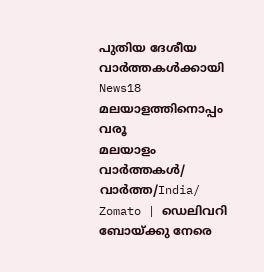പുതിയ ദേശീയ വാർത്തകൾക്കായി News18 മലയാളത്തിനൊപ്പം വരൂ
മലയാളം വാർത്തകൾ/ വാർത്ത/India/
Zomato | ഡെലിവറി ബോയ്ക്കു നേരെ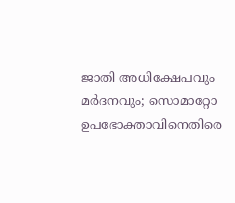ജാതി അധിക്ഷേപവും മർദനവും; സൊമാറ്റോ ഉപഭോക്താവിനെതിരെ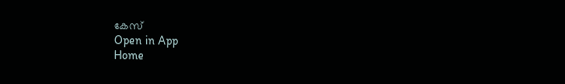കേസ്
Open in App
Home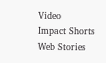Video
Impact Shorts
Web Stories